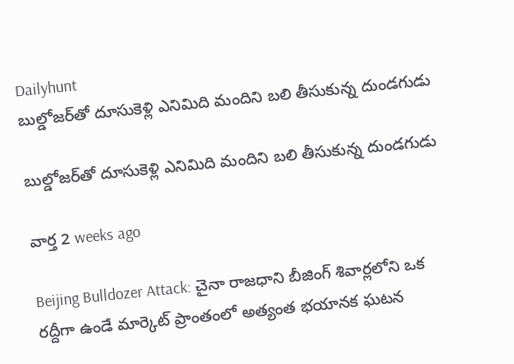Dailyhunt
బుల్డోజర్‌తో దూసుకెళ్లి ఎనిమిది మందిని బలి తీసుకున్న దుండగుడు

బుల్డోజర్‌తో దూసుకెళ్లి ఎనిమిది మందిని బలి తీసుకున్న దుండగుడు

వార్త 2 weeks ago

Beijing Bulldozer Attack: చైనా రాజధాని బీజింగ్ శివార్లలోని ఒక రద్దీగా ఉండే మార్కెట్ ప్రాంతంలో అత్యంత భయానక ఘటన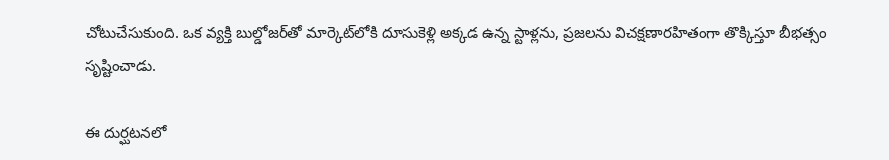చోటుచేసుకుంది. ఒక వ్యక్తి బుల్డోజర్‌తో మార్కెట్‌లోకి దూసుకెళ్లి అక్కడ ఉన్న స్టాళ్లను, ప్రజలను విచక్షణారహితంగా తొక్కిస్తూ బీభత్సం సృష్టించాడు.

ఈ దుర్ఘటనలో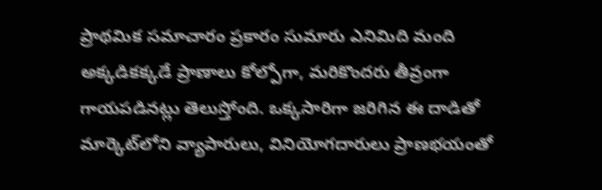ప్రాథమిక సమాచారం ప్రకారం సుమారు ఎనిమిది మంది అక్కడికక్కడే ప్రాణాలు కోల్పోగా, మరికొందరు తీవ్రంగా గాయపడినట్లు తెలుస్తోంది. ఒక్కసారిగా జరిగిన ఈ దాడితో మార్కెట్‌లోని వ్యాపారులు, వినియోగదారులు ప్రాణభయంతో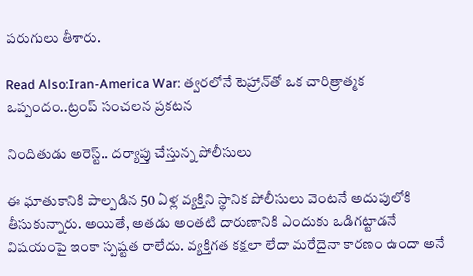పరుగులు తీశారు.

Read Also:Iran-America War: త్వరలోనే టెహ్రాన్‌తో ఒక చారిత్రాత్మక ఒప్పందం..ట్రంప్ సంచలన ప్రకటన

నిందితుడు అరెస్ట్.. దర్యాప్తు చేస్తున్న పోలీసులు

ఈ ఘాతుకానికి పాల్పడిన 50 ఏళ్ల వ్యక్తిని స్థానిక పోలీసులు వెంటనే అదుపులోకి తీసుకున్నారు. అయితే, అతడు అంతటి దారుణానికి ఎందుకు ఒడిగట్టాడనే విషయంపై ఇంకా స్పష్టత రాలేదు. వ్యక్తిగత కక్షలా లేదా మరేదైనా కారణం ఉందా అనే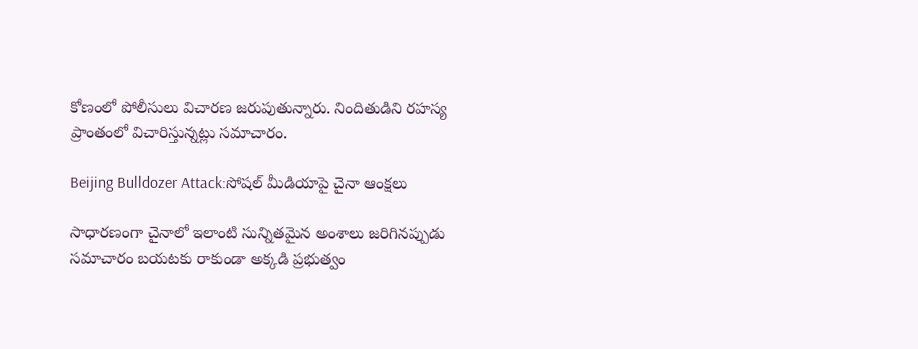కోణంలో పోలీసులు విచారణ జరుపుతున్నారు. నిందితుడిని రహస్య ప్రాంతంలో విచారిస్తున్నట్లు సమాచారం.

Beijing Bulldozer Attack:సోషల్ మీడియాపై చైనా ఆంక్షలు

సాధారణంగా చైనాలో ఇలాంటి సున్నితమైన అంశాలు జరిగినప్పుడు సమాచారం బయటకు రాకుండా అక్కడి ప్రభుత్వం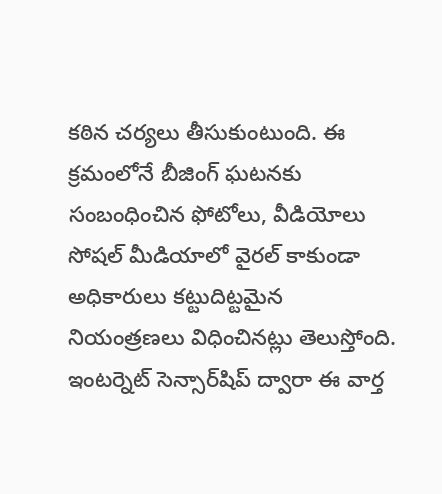కఠిన చర్యలు తీసుకుంటుంది. ఈ క్రమంలోనే బీజింగ్ ఘటనకు సంబంధించిన ఫోటోలు, వీడియోలు సోషల్ మీడియాలో వైరల్ కాకుండా అధికారులు కట్టుదిట్టమైన నియంత్రణలు విధించినట్లు తెలుస్తోంది. ఇంటర్నెట్ సెన్సార్‌షిప్ ద్వారా ఈ వార్త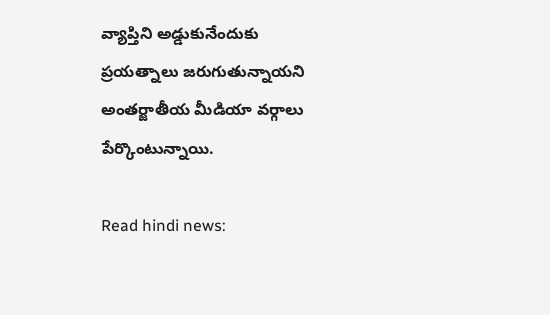వ్యాప్తిని అడ్డుకునేందుకు ప్రయత్నాలు జరుగుతున్నాయని అంతర్జాతీయ మీడియా వర్గాలు పేర్కొంటున్నాయి.

Read hindi news: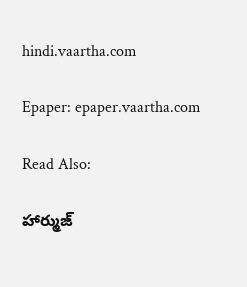hindi.vaartha.com

Epaper: epaper.vaartha.com

Read Also:

హార్ముజ్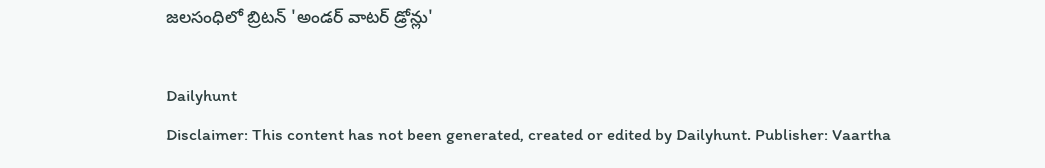జలసంధిలో బ్రిటన్ 'అండర్ వాటర్ డ్రోన్లు'

Dailyhunt
Disclaimer: This content has not been generated, created or edited by Dailyhunt. Publisher: Vaartha